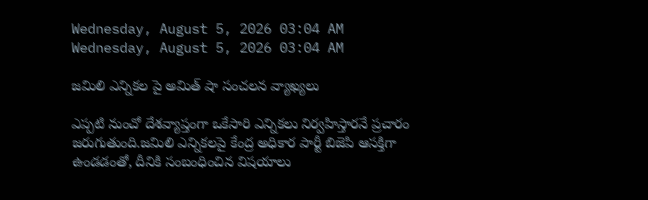Wednesday, August 5, 2026 03:04 AM
Wednesday, August 5, 2026 03:04 AM

జమిలి ఎన్నికల పై అమిత్ షా సంచలన వ్యాఖ్యలు

ఎప్పటి నుంచో దేశవ్యాప్తంగా ఒకేసారి ఎన్నికలు నిర్వహిస్తారనే ప్రచారం జరుగుతుంది.జమిలి ఎన్నికలపై కేంద్ర అధికార పార్టీ బిజెపి ఆసక్తిగా ఉండడంతో, దీనికి సంబంధించిన విషయాలు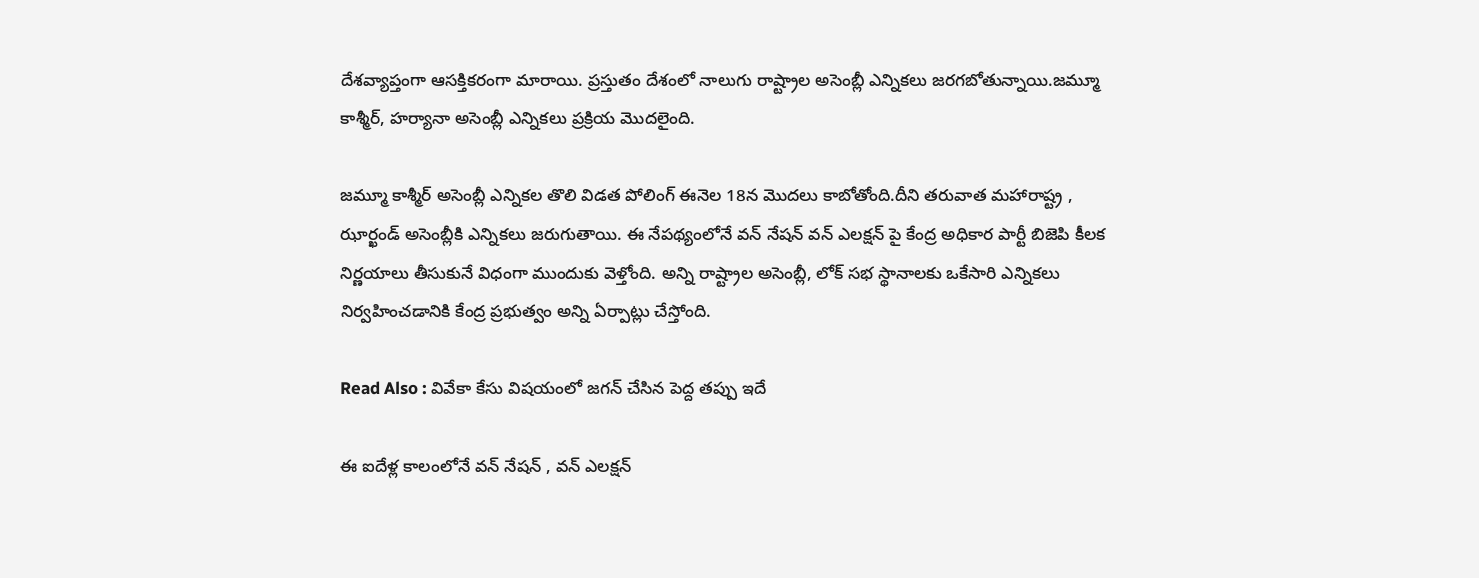దేశవ్యాప్తంగా ఆసక్తికరంగా మారాయి. ప్రస్తుతం దేశంలో నాలుగు రాష్ట్రాల అసెంబ్లీ ఎన్నికలు జరగబోతున్నాయి.జమ్మూ కాశ్మీర్, హర్యానా అసెంబ్లీ ఎన్నికలు ప్రక్రియ మొదలైంది.

జమ్మూ కాశ్మీర్ అసెంబ్లీ ఎన్నికల తొలి విడత పోలింగ్ ఈనెల 18న మొదలు కాబోతోంది.దీని తరువాత మహారాష్ట్ర , ఝార్ఖండ్ అసెంబ్లీకి ఎన్నికలు జరుగుతాయి. ఈ నేపథ్యంలోనే వన్ నేషన్ వన్ ఎలక్షన్ పై కేంద్ర అధికార పార్టీ బిజెపి కీలక నిర్ణయాలు తీసుకునే విధంగా ముందుకు వెళ్తోంది. అన్ని రాష్ట్రాల అసెంబ్లీ, లోక్ సభ స్థానాలకు ఒకేసారి ఎన్నికలు నిర్వహించడానికి కేంద్ర ప్రభుత్వం అన్ని ఏర్పాట్లు చేస్తోంది.

Read Also : వివేకా కేసు విషయంలో జగన్ చేసిన పెద్ద తప్పు ఇదే

ఈ ఐదేళ్ల కాలంలోనే వన్ నేషన్ , వన్ ఎలక్షన్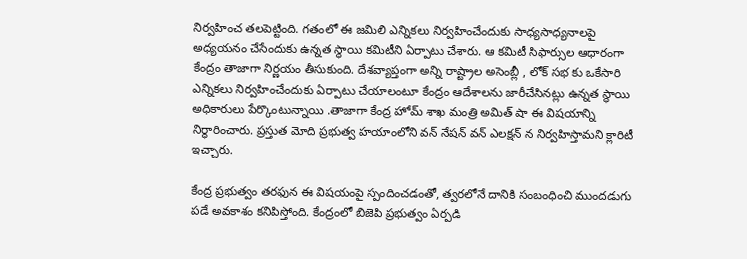నిర్వహించ తలపెట్టింది. గతంలో ఈ జమిలి ఎన్నికలు నిర్వహించేందుకు సాధ్యసాధ్యనాలపై అధ్యయనం చేసేందుకు ఉన్నత స్థాయి కమిటీని ఏర్పాటు చేశారు. ఆ కమిటీ సిఫార్సుల ఆధారంగా కేంద్రం తాజాగా నిర్ణయం తీసుకుంది. దేశవ్యాప్తంగా అన్ని రాష్ట్రాల అసెంబ్లీ , లోక్ సభ కు ఒకేసారి ఎన్నికలు నిర్వహించేందుకు ఏర్పాటు చేయాలంటూ కేంద్రం ఆదేశాలను జారీచేసినట్లు ఉన్నత స్థాయి అధికారులు పేర్కొంటున్నాయి .తాజాగా కేంద్ర హోమ్ శాఖ మంత్రి అమిత్ షా ఈ విషయాన్ని నిర్ధారించారు. ప్రస్తుత మోది ప్రభుత్వ హయాంలోని వన్ నేషన్ వన్ ఎలక్షన్ న నిర్వహిస్తామని క్లారిటీ ఇచ్చారు.

కేంద్ర ప్రభుత్వం తరఫున ఈ విషయంపై స్పందించడంతో, త్వరలోనే దానికి సంబంధించి ముందడుగు పడే అవకాశం కనిపిస్తోంది. కేంద్రంలో బిజెపి ప్రభుత్వం ఏర్పడి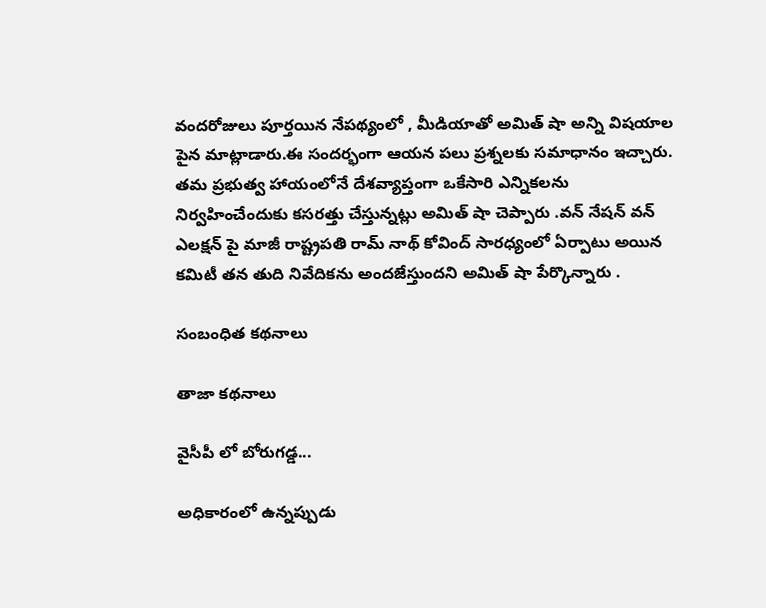వందరోజులు పూర్తయిన నేపథ్యంలో , మీడియాతో అమిత్ షా అన్ని విషయాల పైన మాట్లాడారు.ఈ సందర్భంగా ఆయన పలు ప్రశ్నలకు సమాధానం ఇచ్చారు. తమ ప్రభుత్వ హాయంలోనే దేశవ్యాప్తంగా ఒకేసారి ఎన్నికలను నిర్వహించేందుకు కసరత్తు చేస్తున్నట్లు అమిత్ షా చెప్పారు .వన్ నేషన్ వన్ ఎలక్షన్ పై మాజీ రాష్ట్రపతి రామ్ నాథ్ కోవింద్ సారధ్యంలో ఏర్పాటు అయిన కమిటీ తన తుది నివేదికను అందజేస్తుందని అమిత్ షా పేర్కొన్నారు .

సంబంధిత కథనాలు

తాజా కథనాలు

వైసీపీ లో బోరుగడ్డ...

అధికారంలో ఉన్నప్పుడు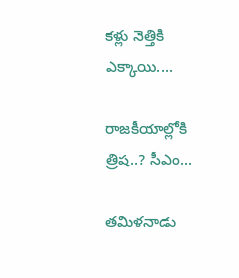కళ్లు నెత్తికి ఎక్కాయి....

రాజకీయాల్లోకి త్రిష..? సీఎం...

తమిళనాడు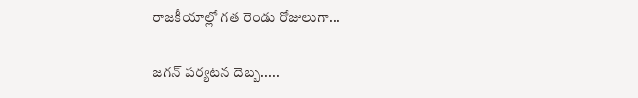రాజకీయాల్లో గత రెండు రోజులుగా...

జగన్ పర్యటన దెబ్బ.....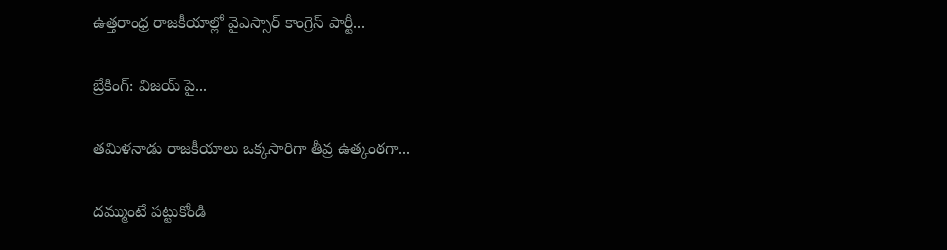ఉత్తరాంధ్ర రాజకీయాల్లో వైఎస్సార్ కాంగ్రెస్ పార్టీ...

బ్రేకింగ్: విజయ్ పై...

తమిళనాడు రాజకీయాలు ఒక్కసారిగా తీవ్ర ఉత్కంఠగా...

దమ్ముంటే పట్టుకోండి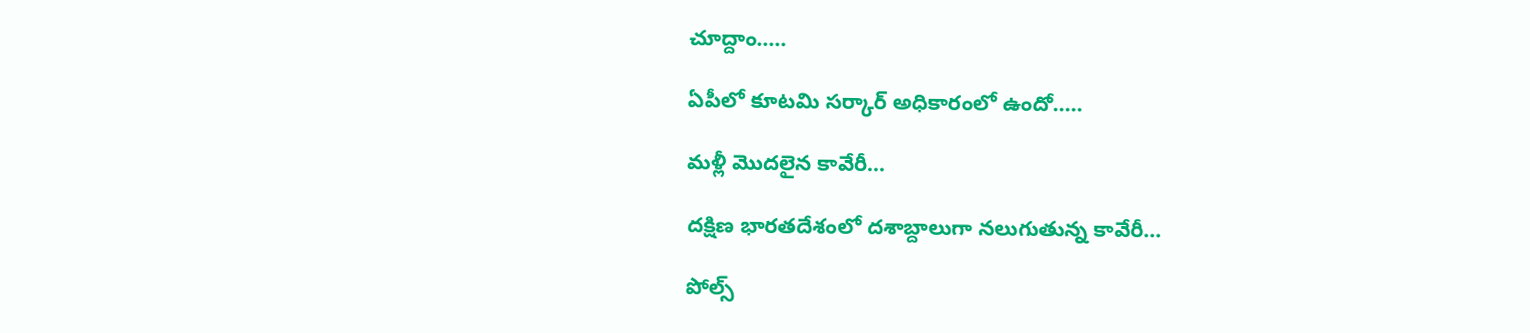చూద్దాం.....

ఏపీలో కూటమి సర్కార్ అధికారంలో ఉందో.....

మళ్లీ మొదలైన కావేరీ...

దక్షిణ భారతదేశంలో దశాబ్దాలుగా నలుగుతున్న కావేరీ...

పోల్స్